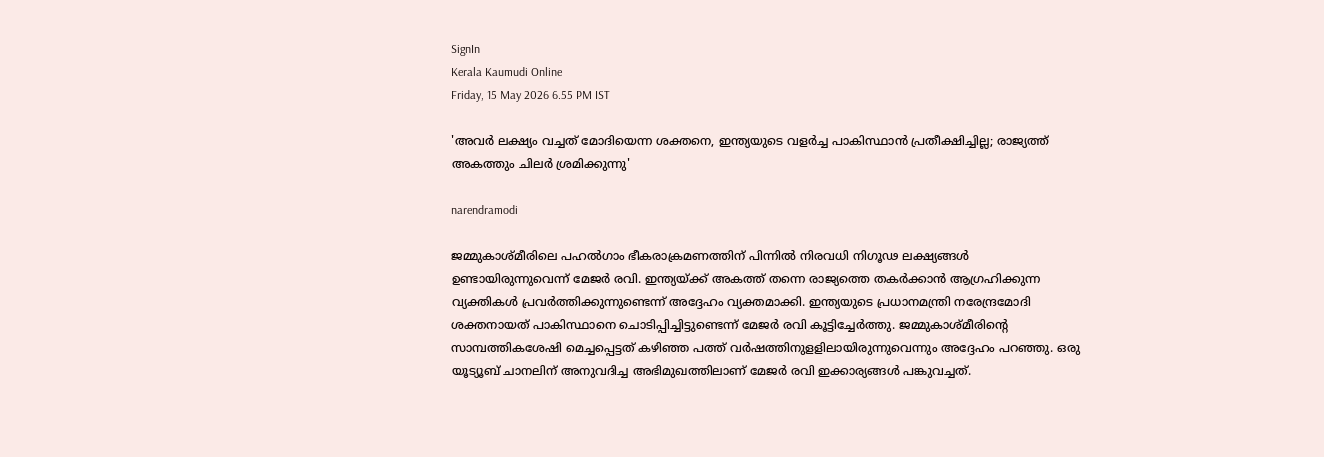SignIn
Kerala Kaumudi Online
Friday, 15 May 2026 6.55 PM IST

'അവർ ലക്ഷ്യം വച്ചത് മോദിയെന്ന ശക്തനെ, ഇന്ത്യയുടെ വളർച്ച പാകിസ്ഥാൻ പ്രതീക്ഷിച്ചില്ല; രാജ്യത്ത് അകത്തും ചിലർ ശ്രമിക്കുന്നു'

narendramodi

ജമ്മുകാശ്‌മീരിലെ പഹൽഗാം ഭീകരാക്രമണത്തിന് പിന്നിൽ നിരവധി നിഗൂഢ ലക്ഷ്യങ്ങൾ ഉണ്ടായിരുന്നുവെന്ന് മേജർ രവി. ഇന്ത്യയ്ക്ക് അകത്ത് തന്നെ രാജ്യത്തെ തകർക്കാൻ ആഗ്രഹിക്കുന്ന വ്യക്തികൾ പ്രവ‌ർത്തിക്കുന്നുണ്ടെന്ന് അദ്ദേഹം വ്യക്തമാക്കി. ഇന്ത്യയുടെ പ്രധാനമന്ത്രി നരേന്ദ്രമോദി ശക്തനായത് പാകിസ്ഥാനെ ചൊടിപ്പിച്ചിട്ടുണ്ടെന്ന് മേജർ രവി കൂട്ടിച്ചേർത്തു. ജമ്മുകാശ്മീരിന്റെ സാമ്പത്തികശേഷി മെച്ചപ്പെട്ടത് കഴിഞ്ഞ പത്ത് വർഷത്തിനുളളിലായിരുന്നുവെന്നും അദ്ദേഹം പറഞ്ഞു. ഒരു യൂട്യൂബ് ചാനലിന് അനുവദിച്ച അഭിമുഖത്തിലാണ് മേജർ രവി ഇക്കാര്യങ്ങൾ പങ്കുവച്ചത്.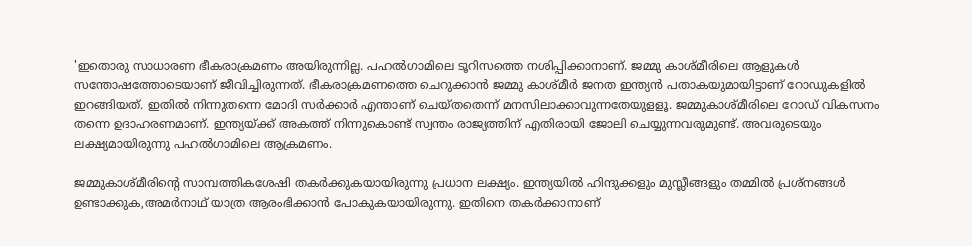'ഇതൊരു സാധാരണ ഭീകരാക്രമണം അയിരുന്നില്ല. പഹൽഗാമിലെ ടൂറിസത്തെ നശിപ്പിക്കാനാണ്. ജമ്മു കാശ്മീരിലെ ആളുകൾ സന്തോഷത്തോടെയാണ് ജീവിച്ചിരുന്നത്. ഭീകരാക്രമണത്തെ ചെറുക്കാൻ ജമ്മു കാശ്മീർ ജനത ഇന്ത്യൻ പതാകയുമായിട്ടാണ് റോഡുകളിൽ ഇറങ്ങിയത്. ഇതിൽ നിന്നുതന്നെ മോദി സർക്കാർ എന്താണ് ചെയ്തതെന്ന് മനസിലാക്കാവുന്നതേയുളളൂ. ജമ്മുകാശ്മീരിലെ റോഡ് വികസനം തന്നെ ഉദാഹരണമാണ്. ഇന്ത്യയ്ക്ക് അകത്ത് നിന്നുകൊണ്ട് സ്വന്തം രാജ്യത്തിന് എതിരായി ജോലി ചെയ്യുന്നവരുമുണ്ട്. അവരുടെയും ലക്ഷ്യമായിരുന്നു പഹൽഗാമിലെ ആക്രമണം.

ജമ്മുകാശ്മീരിന്റെ സാമ്പത്തികശേഷി തകർക്കുകയായിരുന്നു പ്രധാന ലക്ഷ്യം. ഇന്ത്യയിൽ ഹിന്ദുക്കളും മുസ്ലീങ്ങളും തമ്മിൽ പ്രശ്നങ്ങൾ ഉണ്ടാക്കുക,അമർനാഥ് യാത്ര ആരംഭിക്കാൻ പോകുകയായിരുന്നു. ഇതിനെ തകർക്കാനാണ്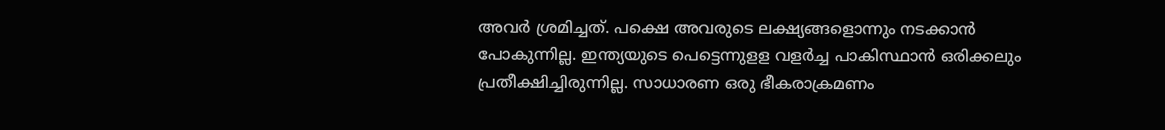അവ‌ർ ശ്രമിച്ചത്. പക്ഷെ അവരുടെ ലക്ഷ്യങ്ങളൊന്നും നടക്കാൻ പോകുന്നില്ല. ഇന്ത്യയുടെ പെട്ടെന്നുളള വളർച്ച പാകിസ്ഥാൻ ഒരിക്കലും പ്രതീക്ഷിച്ചിരുന്നില്ല. സാധാരണ ഒരു ഭീകരാക്രമണം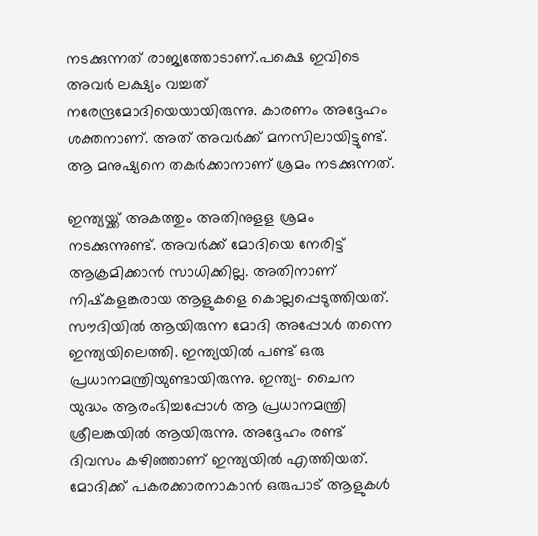നടക്കുന്നത് രാജ്യത്തോടാണ്.പക്ഷെ ഇവിടെ അവർ ലക്ഷ്യം വച്ചത് നരേന്ദ്രമോദിയെയായിരുന്നു. കാരണം അദ്ദേഹം ശക്തനാണ്. അത് അവർക്ക് മനസിലായിട്ടുണ്ട്. ആ മനുഷ്യനെ തകർക്കാനാണ് ശ്രമം നടക്കുന്നത്.

ഇന്ത്യയ്ക്ക് അകത്തും അതിനുളള ശ്രമം നടക്കുന്നുണ്ട്. അവർക്ക് മോദിയെ നേരിട്ട് ആക്രമിക്കാൻ സാധിക്കില്ല. അതിനാണ് നിഷ്‌കളങ്കരായ ആളുകളെ കൊല്ലപ്പെടുത്തിയത്. സൗദിയിൽ ആയിരുന്ന മോദി അപ്പോൾ തന്നെ ഇന്ത്യയിലെത്തി. ഇന്ത്യയിൽ പണ്ട് ഒരു പ്രധാനമന്ത്രിയുണ്ടായിരുന്നു. ഇന്ത്യ- ചൈന യുദ്ധം ആരംഭിച്ചപ്പോൾ ആ പ്രധാനമന്ത്രി ശ്രീലങ്കയിൽ ആയിരുന്നു. അദ്ദേഹം രണ്ട് ദിവസം കഴിഞ്ഞാണ് ഇന്ത്യയിൽ എത്തിയത്. മോദിക്ക് പകരക്കാരനാകാൻ ഒരുപാട് ആളുകൾ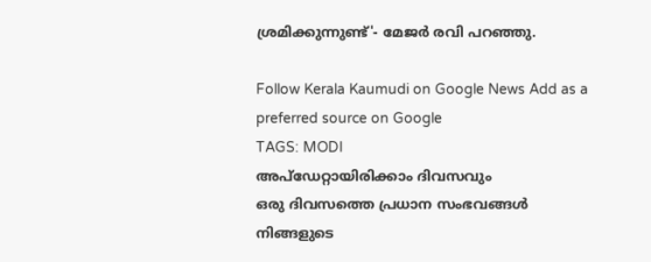ശ്രമിക്കുന്നുണ്ട്'- മേജർ രവി പറഞ്ഞു.

Follow Kerala Kaumudi on Google News Add as a preferred source on Google
TAGS: MODI
അപ്ഡേറ്റായിരിക്കാം ദിവസവും
ഒരു ദിവസത്തെ പ്രധാന സംഭവങ്ങൾ നിങ്ങളുടെ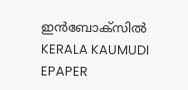ഇൻബോക്സിൽ
KERALA KAUMUDI EPAPER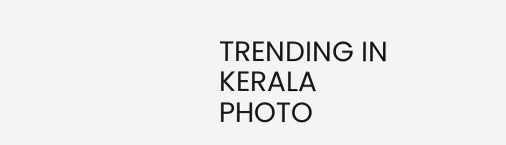TRENDING IN KERALA
PHOTO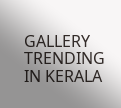GALLERY
TRENDING IN KERALA